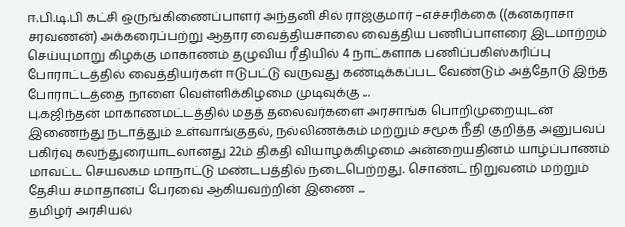ஈ.பி.டி.பி கட்சி ஒருங்கிணைப்பாளர் அந்தனி சில் ராஜ்குமார் –எச்சரிக்கை ((கனகராசா சரவணன்) அக்கரைப்பற்று ஆதார வைத்தியசாலை வைத்திய பணிப்பாளரை இடமாற்றம் செய்யுமாறு கிழக்கு மாகாணம் தழுவிய ரீதியில் 4 நாட்களாக பணிப்பகிஸ்கரிப்பு போராட்டத்தில் வைத்தியர்கள் ஈடுபட்டு வருவது கண்டிக்கப்பட வேண்டும் அத்தோடு இந்த போராட்டத்தை நாளை வெள்ளிக்கிழமை முடிவுக்கு ...
பு.கஜிந்தன் மாகாணமட்டத்தில் மதத் தலைவர்களை அரசாங்க பொறிமுறையுடன் இணைந்து நடாத்தும் உள்வாங்குதல், நல்லிணக்கம் மற்றும் சமூக நீதி குறித்த அனுபவப் பகிர்வு கலந்துரையாடலானது 22ம் திகதி வியாழக்கிழமை அன்றையதினம் யாழ்ப்பாணம் மாவட்ட செயலகம மாநாட்டு மண்டபத்தில் நடைபெற்றது. சொண்ட் நிறுவனம் மற்றும் தேசிய சமாதானப் பேரவை ஆகியவற்றின் இணை ...
தமிழர் அரசியல்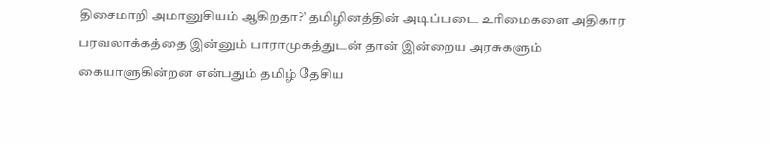திசைமாறி அமானுசியம் ஆகிறதா?’ தமிழினத்தின் அடிப்படை உரிமைகளை அதிகார பரவலாக்கத்தை இன்னும் பாராமுகத்துடன் தான் இன்றைய அரசுகளும் கையாளுகின்றன என்பதும் தமிழ் தேசிய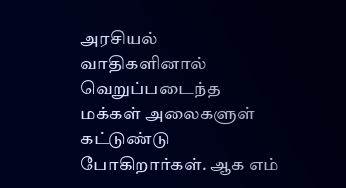அரசியல் வாதிகளினால் வெறுப்படைந்த மக்கள் அலைகளுள் கட்டுண்டு போகிறார்கள். ஆக எம்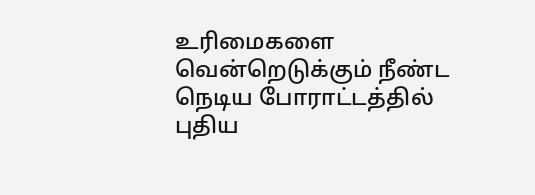உரிமைகளை வென்றெடுக்கும் நீண்ட நெடிய போராட்டத்தில் புதிய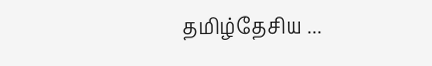தமிழ்தேசிய ...